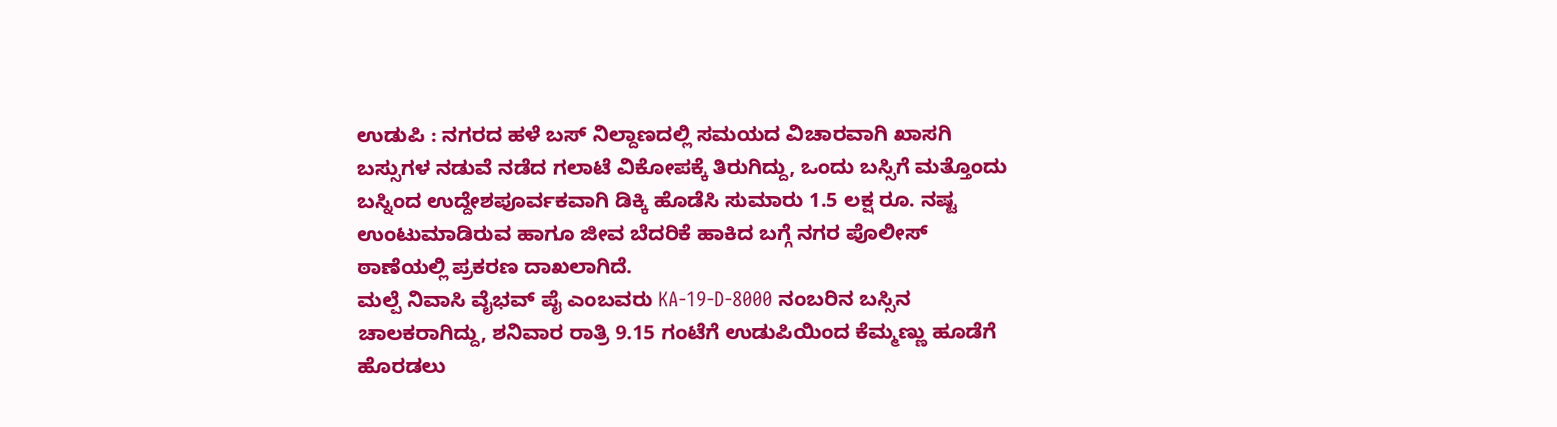ಉಡುಪಿ : ನಗರದ ಹಳೆ ಬಸ್ ನಿಲ್ದಾಣದಲ್ಲಿ ಸಮಯದ ವಿಚಾರವಾಗಿ ಖಾಸಗಿ ಬಸ್ಸುಗಳ ನಡುವೆ ನಡೆದ ಗಲಾಟೆ ವಿಕೋಪಕ್ಕೆ ತಿರುಗಿದ್ದು, ಒಂದು ಬಸ್ಸಿಗೆ ಮತ್ತೊಂದು ಬಸ್ನಿಂದ ಉದ್ದೇಶಪೂರ್ವಕವಾಗಿ ಡಿಕ್ಕಿ ಹೊಡೆಸಿ ಸುಮಾರು 1.5 ಲಕ್ಷ ರೂ. ನಷ್ಟ ಉಂಟುಮಾಡಿರುವ ಹಾಗೂ ಜೀವ ಬೆದರಿಕೆ ಹಾಕಿದ ಬಗ್ಗೆ ನಗರ ಪೊಲೀಸ್ ಠಾಣೆಯಲ್ಲಿ ಪ್ರಕರಣ ದಾಖಲಾಗಿದೆ.
ಮಲ್ಪೆ ನಿವಾಸಿ ವೈಭವ್ ಪೈ ಎಂಬವರು KA-19-D-8000 ನಂಬರಿನ ಬಸ್ಸಿನ ಚಾಲಕರಾಗಿದ್ದು, ಶನಿವಾರ ರಾತ್ರಿ 9.15 ಗಂಟೆಗೆ ಉಡುಪಿಯಿಂದ ಕೆಮ್ಮಣ್ಣು ಹೂಡೆಗೆ ಹೊರಡಲು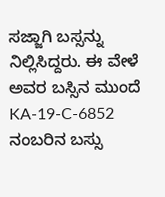ಸಜ್ಜಾಗಿ ಬಸ್ಸನ್ನು ನಿಲ್ಲಿಸಿದ್ದರು. ಈ ವೇಳೆ ಅವರ ಬಸ್ಸಿನ ಮುಂದೆ KA-19-C-6852 ನಂಬರಿನ ಬಸ್ಸು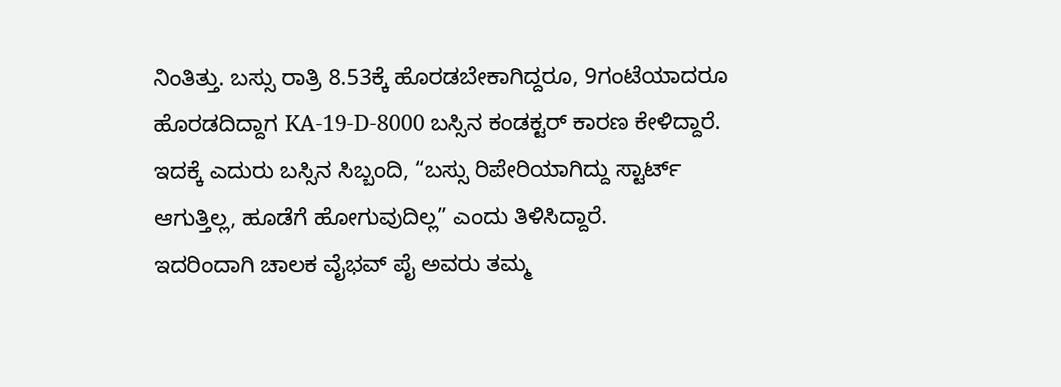ನಿಂತಿತ್ತು. ಬಸ್ಸು ರಾತ್ರಿ 8.53ಕ್ಕೆ ಹೊರಡಬೇಕಾಗಿದ್ದರೂ, 9ಗಂಟೆಯಾದರೂ ಹೊರಡದಿದ್ದಾಗ KA-19-D-8000 ಬಸ್ಸಿನ ಕಂಡಕ್ಟರ್ ಕಾರಣ ಕೇಳಿದ್ದಾರೆ. ಇದಕ್ಕೆ ಎದುರು ಬಸ್ಸಿನ ಸಿಬ್ಬಂದಿ, “ಬಸ್ಸು ರಿಪೇರಿಯಾಗಿದ್ದು ಸ್ಟಾರ್ಟ್ ಆಗುತ್ತಿಲ್ಲ, ಹೂಡೆಗೆ ಹೋಗುವುದಿಲ್ಲ” ಎಂದು ತಿಳಿಸಿದ್ದಾರೆ.
ಇದರಿಂದಾಗಿ ಚಾಲಕ ವೈಭವ್ ಪೈ ಅವರು ತಮ್ಮ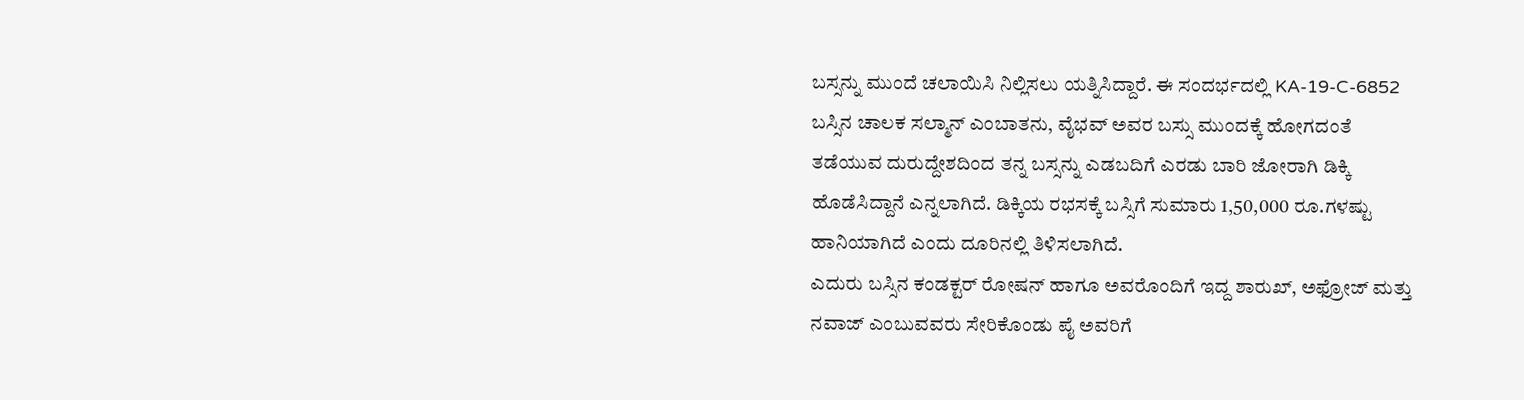ಬಸ್ಸನ್ನು ಮುಂದೆ ಚಲಾಯಿಸಿ ನಿಲ್ಲಿಸಲು ಯತ್ನಿಸಿದ್ದಾರೆ. ಈ ಸಂದರ್ಭದಲ್ಲಿ KA-19-C-6852 ಬಸ್ಸಿನ ಚಾಲಕ ಸಲ್ಮಾನ್ ಎಂಬಾತನು, ವೈಭವ್ ಅವರ ಬಸ್ಸು ಮುಂದಕ್ಕೆ ಹೋಗದಂತೆ ತಡೆಯುವ ದುರುದ್ದೇಶದಿಂದ ತನ್ನ ಬಸ್ಸನ್ನು ಎಡಬದಿಗೆ ಎರಡು ಬಾರಿ ಜೋರಾಗಿ ಡಿಕ್ಕಿ ಹೊಡೆಸಿದ್ದಾನೆ ಎನ್ನಲಾಗಿದೆ. ಡಿಕ್ಕಿಯ ರಭಸಕ್ಕೆ ಬಸ್ಸಿಗೆ ಸುಮಾರು 1,50,000 ರೂ.ಗಳಷ್ಟು ಹಾನಿಯಾಗಿದೆ ಎಂದು ದೂರಿನಲ್ಲಿ ತಿಳಿಸಲಾಗಿದೆ.
ಎದುರು ಬಸ್ಸಿನ ಕಂಡಕ್ಟರ್ ರೋಷನ್ ಹಾಗೂ ಅವರೊಂದಿಗೆ ಇದ್ದ ಶಾರುಖ್, ಅಫ್ರೋಜ್ ಮತ್ತು ನವಾಜ್ ಎಂಬುವವರು ಸೇರಿಕೊಂಡು ಪೈ ಅವರಿಗೆ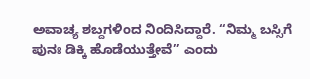ಅವಾಚ್ಯ ಶಬ್ದಗಳಿಂದ ನಿಂದಿಸಿದ್ದಾರೆ. “ನಿಮ್ಮ ಬಸ್ಸಿಗೆ ಪುನಃ ಡಿಕ್ಕಿ ಹೊಡೆಯುತ್ತೇವೆ” ಎಂದು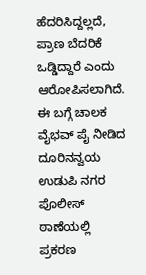ಹೆದರಿಸಿದ್ದಲ್ಲದೆ, ಪ್ರಾಣ ಬೆದರಿಕೆ ಒಡ್ಡಿದ್ದಾರೆ ಎಂದು ಆರೋಪಿಸಲಾಗಿದೆ. ಈ ಬಗ್ಗೆ ಚಾಲಕ ವೈಭವ್ ಪೈ ನೀಡಿದ ದೂರಿನನ್ವಯ ಉಡುಪಿ ನಗರ ಪೊಲೀಸ್ ಠಾಣೆಯಲ್ಲಿ ಪ್ರಕರಣ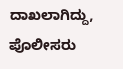ದಾಖಲಾಗಿದ್ದು, ಪೊಲೀಸರು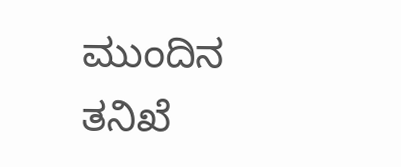ಮುಂದಿನ ತನಿಖೆ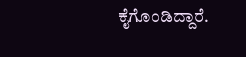ಕೈಗೊಂಡಿದ್ದಾರೆ.